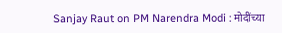Sanjay Raut on PM Narendra Modi : मोदींच्या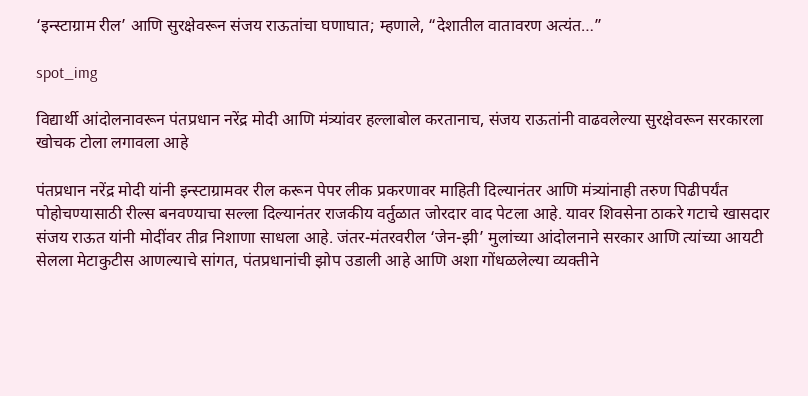‘इन्स्टाग्राम रील’ आणि सुरक्षेवरून संजय राऊतांचा घणाघात; म्हणाले, “देशातील वातावरण अत्यंत…”

spot_img

विद्यार्थी आंदोलनावरून पंतप्रधान नरेंद्र मोदी आणि मंत्र्यांवर हल्लाबोल करतानाच, संजय राऊतांनी वाढवलेल्या सुरक्षेवरून सरकारला खोचक टोला लगावला आहे

पंतप्रधान नरेंद्र मोदी यांनी इन्स्टाग्रामवर रील करून पेपर लीक प्रकरणावर माहिती दिल्यानंतर आणि मंत्र्यांनाही तरुण पिढीपर्यंत पोहोचण्यासाठी रील्स बनवण्याचा सल्ला दिल्यानंतर राजकीय वर्तुळात जोरदार वाद पेटला आहे. यावर शिवसेना ठाकरे गटाचे खासदार संजय राऊत यांनी मोदींवर तीव्र निशाणा साधला आहे. जंतर-मंतरवरील ‘जेन-झी’ मुलांच्या आंदोलनाने सरकार आणि त्यांच्या आयटी सेलला मेटाकुटीस आणल्याचे सांगत, पंतप्रधानांची झोप उडाली आहे आणि अशा गोंधळलेल्या व्यक्तीने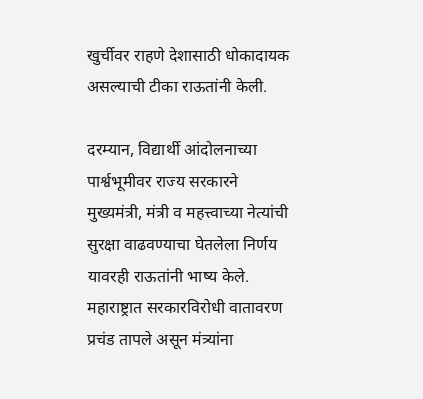खुर्चीवर राहणे देशासाठी धोकादायक असल्याची टीका राऊतांनी केली.

दरम्यान, विद्यार्थी आंदोलनाच्या पार्श्वभूमीवर राज्य सरकारने मुख्यमंत्री, मंत्री व महत्त्वाच्या नेत्यांची सुरक्षा वाढवण्याचा घेतलेला निर्णय यावरही राऊतांनी भाष्य केले. महाराष्ट्रात सरकारविरोधी वातावरण प्रचंड तापले असून मंत्र्यांना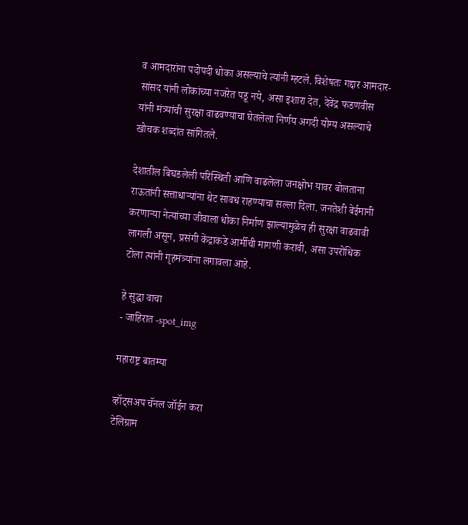व आमदारांना पदोपदी धोका असल्याचे त्यांनी म्हटले. विशेषतः गद्दार आमदार-सांसद यांनी लोकांच्या नजरेत पडू नये, असा इशारा देत, देवेंद्र फडणवीस यांनी मंत्र्यांची सुरक्षा वाढवण्याचा घेतलेला निर्णय अगदी योग्य असल्याचे खोचक शब्दांत सांगितले.

देशातील बिघडलेली परिस्थिती आणि वाढलेला जनक्षोभ यावर बोलताना राऊतांनी सत्ताधाऱ्यांना थेट सावध राहण्याचा सल्ला दिला. जनतेशी बेईमानी करणाऱ्या नेत्यांच्या जीवाला धोका निर्माण झाल्यामुळेच ही सुरक्षा वाढवावी लागली असून, प्रसंगी केंद्राकडे आर्मीची मागणी करावी, असा उपरोधिक टोला त्यांनी गृहमंत्र्यांना लगावला आहे.

हे सुद्धा वाचा
- जाहिरात -spot_img

महाराष्ट्र बातम्या

व्हॉट्सअप चॅनल जॉईन करा
टेलिग्राम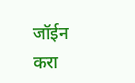जॉईन करा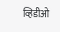व्हिडीओ